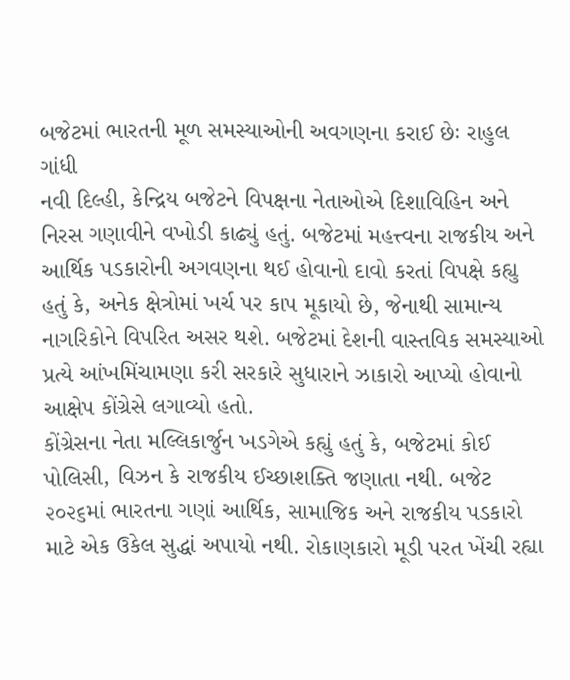બજેટમાં ભારતની મૂળ સમસ્યાઓની અવગણના કરાઈ છેઃ રાહુલ ગાંધી
નવી દિલ્હી, કેન્દ્રિય બજેટને વિપક્ષના નેતાઓએ દિશાવિહિન અને નિરસ ગણાવીને વખોડી કાઢ્યું હતું. બજેટમાં મહત્ત્વના રાજકીય અને આર્થિક પડકારોની અગવણના થઈ હોવાનો દાવો કરતાં વિપક્ષે કહ્યુ હતું કે, અનેક ક્ષેત્રોમાં ખર્ચ પર કાપ મૂકાયો છે, જેનાથી સામાન્ય નાગરિકોને વિપરિત અસર થશે. બજેટમાં દેશની વાસ્તવિક સમસ્યાઓ પ્રત્યે આંખમિંચામણા કરી સરકારે સુધારાને ઝાકારો આપ્યો હોવાનો આક્ષેપ કોંગ્રેસે લગાવ્યો હતો.
કોંગ્રેસના નેતા મલ્લિકાર્જુન ખડગેએ કહ્યું હતું કે, બજેટમાં કોઈ પોલિસી, વિઝન કે રાજકીય ઈચ્છાશક્તિ જણાતા નથી. બજેટ ૨૦૨૬માં ભારતના ગણાં આર્થિક, સામાજિક અને રાજકીય પડકારો માટે એક ઉકેલ સુદ્ધાં અપાયો નથી. રોકાણકારો મૂડી પરત ખેંચી રહ્યા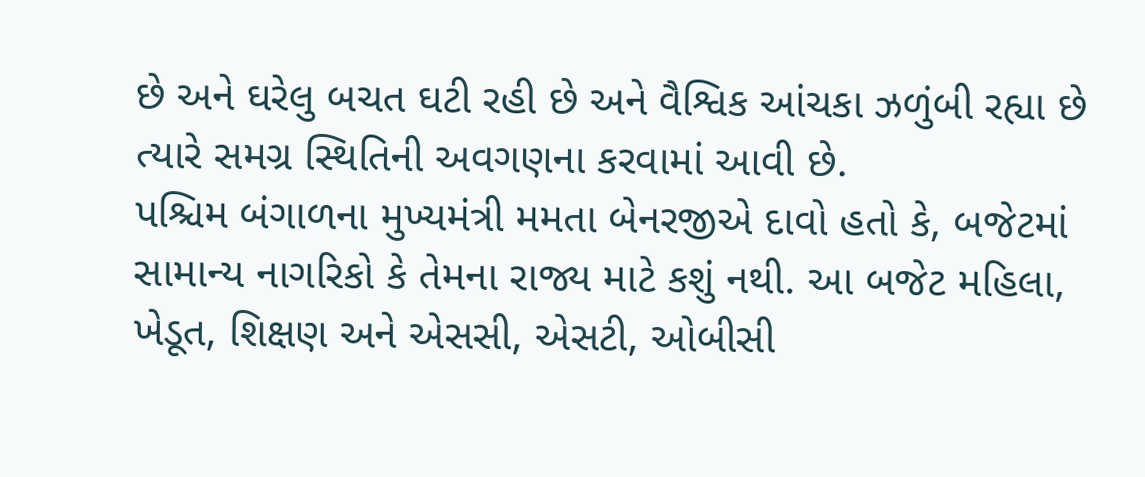છે અને ઘરેલુ બચત ઘટી રહી છે અને વૈશ્વિક આંચકા ઝળુંબી રહ્યા છે ત્યારે સમગ્ર સ્થિતિની અવગણના કરવામાં આવી છે.
પશ્ચિમ બંગાળના મુખ્યમંત્રી મમતા બેનરજીએ દાવો હતો કે, બજેટમાં સામાન્ય નાગરિકો કે તેમના રાજ્ય માટે કશું નથી. આ બજેટ મહિલા, ખેડૂત, શિક્ષણ અને એસસી, એસટી, ઓબીસી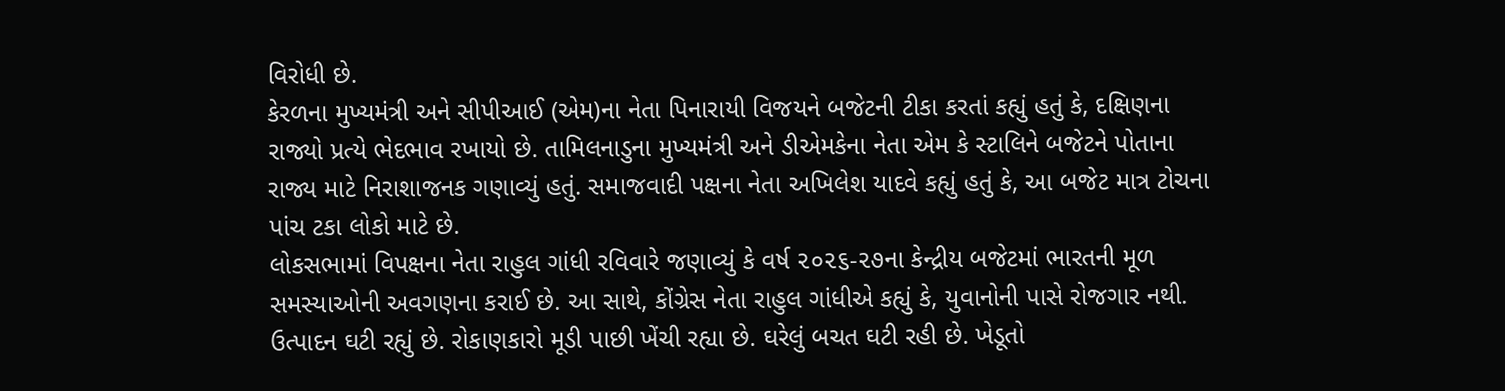વિરોધી છે.
કેરળના મુખ્યમંત્રી અને સીપીઆઈ (એમ)ના નેતા પિનારાયી વિજયને બજેટની ટીકા કરતાં કહ્યું હતું કે, દક્ષિણના રાજ્યો પ્રત્યે ભેદભાવ રખાયો છે. તામિલનાડુના મુખ્યમંત્રી અને ડીએમકેના નેતા એમ કે સ્ટાલિને બજેટને પોતાના રાજ્ય માટે નિરાશાજનક ગણાવ્યું હતું. સમાજવાદી પક્ષના નેતા અખિલેશ યાદવે કહ્યું હતું કે, આ બજેટ માત્ર ટોચના પાંચ ટકા લોકો માટે છે.
લોકસભામાં વિપક્ષના નેતા રાહુલ ગાંધી રવિવારે જણાવ્યું કે વર્ષ ૨૦૨૬-૨૭ના કેન્દ્રીય બજેટમાં ભારતની મૂળ સમસ્યાઓની અવગણના કરાઈ છે. આ સાથે, કોંગ્રેસ નેતા રાહુલ ગાંધીએ કહ્યું કે, યુવાનોની પાસે રોજગાર નથી.
ઉત્પાદન ઘટી રહ્યું છે. રોકાણકારો મૂડી પાછી ખેંચી રહ્યા છે. ઘરેલું બચત ઘટી રહી છે. ખેડૂતો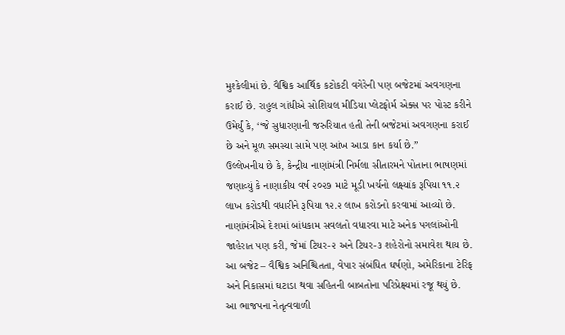મુશ્કેલીમાં છે. વૈશ્વિક આર્થિક કટોકટી વગેરેની પણ બજેટમાં અવગણના કરાઈ છે. રાહુલ ગાંધીએ સોશિયલ મીડિયા પ્લેટફોર્મ એક્સ પર પોસ્ટ કરીને ઉમેર્યું કે, ‘‘જે સુધારણાની જરુરિયાત હતી તેની બજેટમાં અવગણના કરાઈ છે અને મૂળ સમસ્યા સામે પણ આંખ આડા કાન કર્યા છે.”
ઉલ્લેખનીય છે કે, કેન્દ્રીય નાણાંમંત્રી નિર્મલા સીતારમને પોતાના ભાષણમાં જણાવ્યું કે નાણાકીય વર્ષ ૨૦૨૭ માટે મૂડી ખર્ચનો લક્ષ્યાંક રૂપિયા ૧૧.૨ લાખ કરોડથી વધારીને રૂપિયા ૧૨.૨ લાખ કરોડનો કરવામાં આવ્યો છે.
નાણાંમંત્રીએ દેશમાં બાંધકામ સવલતો વધારવા માટે અનેક પગલાંઓની જાહેરાત પણ કરી, જેમાં ટિયર-૨ અને ટિયર-૩ શહેરોનો સમાવેશ થાય છે. આ બજેટ – વૈશ્વિક અનિશ્ચિતતા, વેપાર સંબંધિત ઘર્ષણો, અમેરિકાના ટેરિફ અને નિકાસમાં ઘટાડા થવા સહિતની બાબતોના પરિપ્રેક્ષ્યમાં રજૂ થયું છે. આ ભાજપના નેતૃત્વવાળી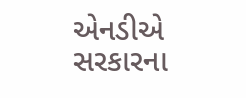એનડીએ સરકારના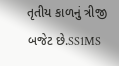તૃતીય કાળનું ત્રીજી બજેટ છે.SS1MS